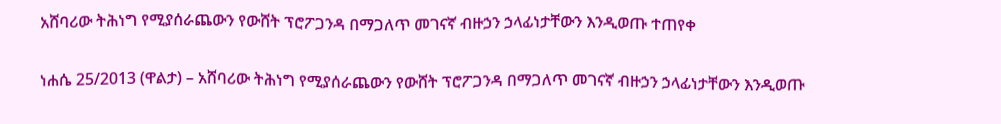አሸባሪው ትሕነግ የሚያሰራጨውን የውሸት ፕሮፖጋንዳ በማጋለጥ መገናኛ ብዙኃን ኃላፊነታቸውን እንዲወጡ ተጠየቀ

ነሐሴ 25/2013 (ዋልታ) – አሸባሪው ትሕነግ የሚያሰራጨውን የውሸት ፕሮፖጋንዳ በማጋለጥ መገናኛ ብዙኃን ኃላፊነታቸውን እንዲወጡ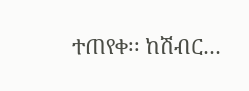ተጠየቀ፡፡ ከሽብር…